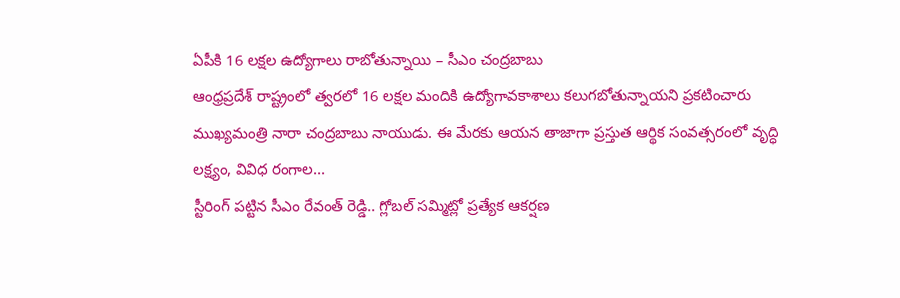ఏపీకి 16 లక్షల ఉద్యోగాలు రాబోతున్నాయి – సీఎం చంద్రబాబు
ఆంధ్రప్రదేశ్ రాష్ట్రంలో త్వరలో 16 లక్షల మందికి ఉద్యోగావకాశాలు కలుగబోతున్నాయని ప్రకటించారు ముఖ్యమంత్రి నారా చంద్రబాబు నాయుడు. ఈ మేరకు ఆయన తాజాగా ప్రస్తుత ఆర్థిక సంవత్సరంలో వృద్ధి లక్ష్యం, వివిధ రంగాల...
స్టీరింగ్ పట్టిన సీఎం రేవంత్ రెడ్డి.. గ్లోబల్ సమ్మిట్లో ప్రత్యేక ఆకర్షణ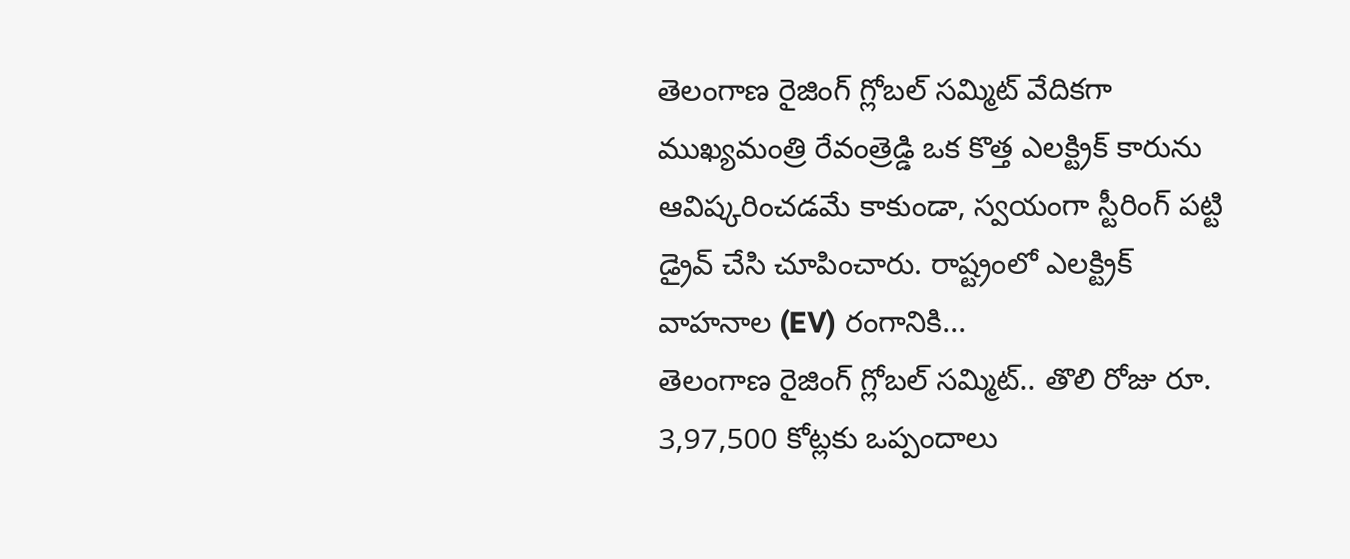తెలంగాణ రైజింగ్ గ్లోబల్ సమ్మిట్ వేదికగా ముఖ్యమంత్రి రేవంత్రెడ్డి ఒక కొత్త ఎలక్ట్రిక్ కారును ఆవిష్కరించడమే కాకుండా, స్వయంగా స్టీరింగ్ పట్టి డ్రైవ్ చేసి చూపించారు. రాష్ట్రంలో ఎలక్ట్రిక్ వాహనాల (EV) రంగానికి...
తెలంగాణ రైజింగ్ గ్లోబల్ సమ్మిట్.. తొలి రోజు రూ. 3,97,500 కోట్లకు ఒప్పందాలు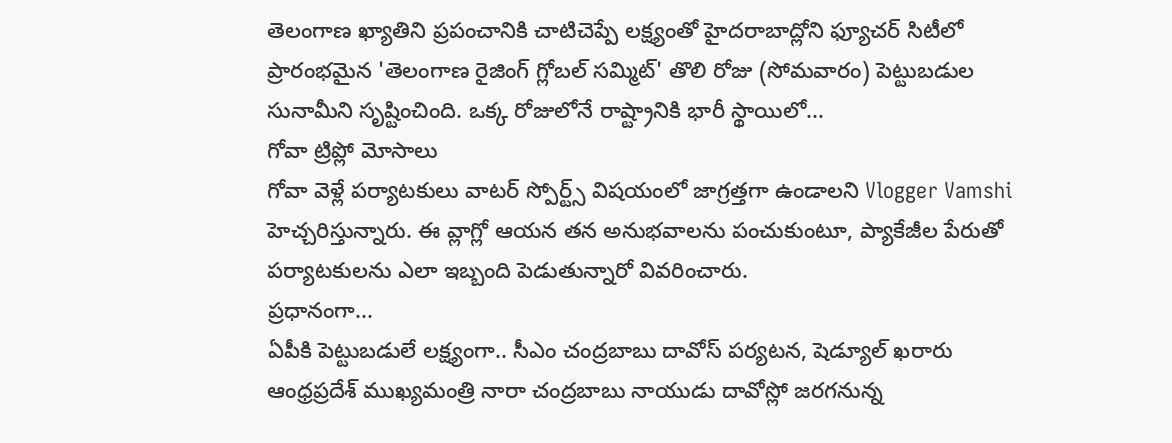తెలంగాణ ఖ్యాతిని ప్రపంచానికి చాటిచెప్పే లక్ష్యంతో హైదరాబాద్లోని ఫ్యూచర్ సిటీలో ప్రారంభమైన 'తెలంగాణ రైజింగ్ గ్లోబల్ సమ్మిట్' తొలి రోజు (సోమవారం) పెట్టుబడుల సునామీని సృష్టించింది. ఒక్క రోజులోనే రాష్ట్రానికి భారీ స్థాయిలో...
గోవా ట్రిప్లో మోసాలు
గోవా వెళ్లే పర్యాటకులు వాటర్ స్పోర్ట్స్ విషయంలో జాగ్రత్తగా ఉండాలని Vlogger Vamshi హెచ్చరిస్తున్నారు. ఈ వ్లాగ్లో ఆయన తన అనుభవాలను పంచుకుంటూ, ప్యాకేజీల పేరుతో పర్యాటకులను ఎలా ఇబ్బంది పెడుతున్నారో వివరించారు.
ప్రధానంగా...
ఏపీకి పెట్టుబడులే లక్ష్యంగా.. సీఎం చంద్రబాబు దావోస్ పర్యటన, షెడ్యూల్ ఖరారు
ఆంధ్రప్రదేశ్ ముఖ్యమంత్రి నారా చంద్రబాబు నాయుడు దావోస్లో జరగనున్న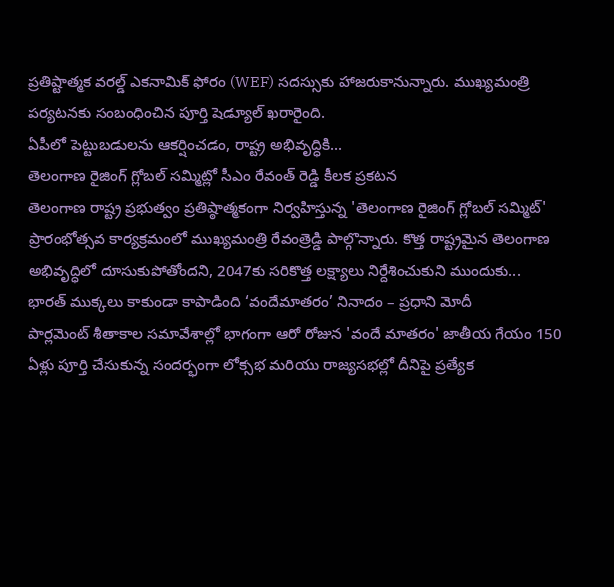ప్రతిష్టాత్మక వరల్డ్ ఎకనామిక్ ఫోరం (WEF) సదస్సుకు హాజరుకానున్నారు. ముఖ్యమంత్రి పర్యటనకు సంబంధించిన పూర్తి షెడ్యూల్ ఖరారైంది.
ఏపీలో పెట్టుబడులను ఆకర్షించడం, రాష్ట్ర అభివృద్ధికి...
తెలంగాణ రైజింగ్ గ్లోబల్ సమ్మిట్లో సీఎం రేవంత్ రెడ్డి కీలక ప్రకటన
తెలంగాణ రాష్ట్ర ప్రభుత్వం ప్రతిష్ఠాత్మకంగా నిర్వహిస్తున్న 'తెలంగాణ రైజింగ్ గ్లోబల్ సమ్మిట్' ప్రారంభోత్సవ కార్యక్రమంలో ముఖ్యమంత్రి రేవంత్రెడ్డి పాల్గొన్నారు. కొత్త రాష్ట్రమైన తెలంగాణ అభివృద్ధిలో దూసుకుపోతోందని, 2047కు సరికొత్త లక్ష్యాలు నిర్దేశించుకుని ముందుకు...
భారత్ ముక్కలు కాకుండా కాపాడింది ‘వందేమాతరం’ నినాదం – ప్రధాని మోదీ
పార్లమెంట్ శీతాకాల సమావేశాల్లో భాగంగా ఆరో రోజున 'వందే మాతరం' జాతీయ గేయం 150 ఏళ్లు పూర్తి చేసుకున్న సందర్భంగా లోక్సభ మరియు రాజ్యసభల్లో దీనిపై ప్రత్యేక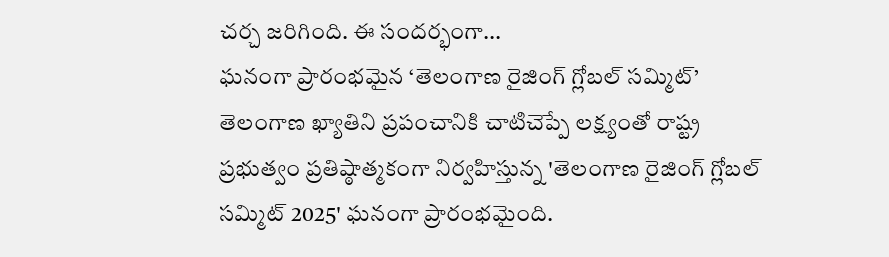చర్చ జరిగింది. ఈ సందర్భంగా...
ఘనంగా ప్రారంభమైన ‘తెలంగాణ రైజింగ్ గ్లోబల్ సమ్మిట్’
తెలంగాణ ఖ్యాతిని ప్రపంచానికి చాటిచెప్పే లక్ష్యంతో రాష్ట్ర ప్రభుత్వం ప్రతిష్ఠాత్మకంగా నిర్వహిస్తున్న 'తెలంగాణ రైజింగ్ గ్లోబల్ సమ్మిట్ 2025' ఘనంగా ప్రారంభమైంది.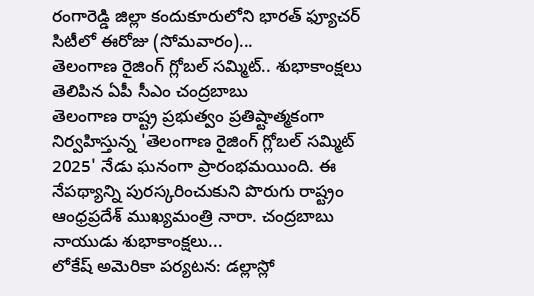రంగారెడ్డి జిల్లా కందుకూరులోని భారత్ ఫ్యూచర్ సిటీలో ఈరోజు (సోమవారం)...
తెలంగాణ రైజింగ్ గ్లోబల్ సమ్మిట్.. శుభాకాంక్షలు తెలిపిన ఏపీ సీఎం చంద్రబాబు
తెలంగాణ రాష్ట్ర ప్రభుత్వం ప్రతిష్టాత్మకంగా నిర్వహిస్తున్న 'తెలంగాణ రైజింగ్ గ్లోబల్ సమ్మిట్ 2025' నేడు ఘనంగా ప్రారంభమయింది. ఈ నేపథ్యాన్ని పురస్కరించుకుని పొరుగు రాష్ట్రం ఆంధ్రప్రదేశ్ ముఖ్యమంత్రి నారా. చంద్రబాబు నాయుడు శుభాకాంక్షలు...
లోకేష్ అమెరికా పర్యటన: డల్లాస్లో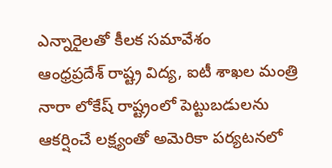ఎన్నారైలతో కీలక సమావేశం
ఆంధ్రప్రదేశ్ రాష్ట్ర విద్య, ఐటీ శాఖల మంత్రి నారా లోకేష్ రాష్ట్రంలో పెట్టుబడులను ఆకర్షించే లక్ష్యంతో అమెరికా పర్యటనలో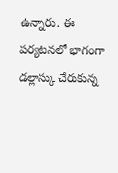ఉన్నారు. ఈ పర్యటనలో భాగంగా డల్లాస్కు చేరుకున్న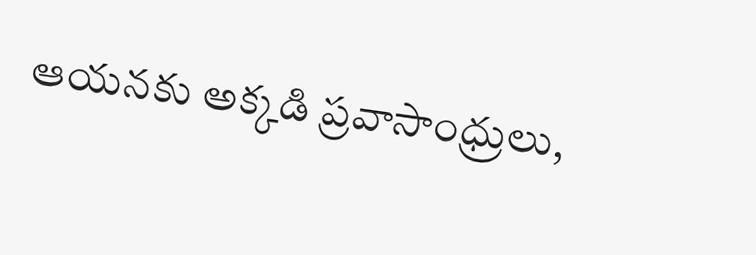ఆయనకు అక్కడి ప్రవాసాంధ్రులు,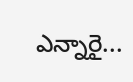ఎన్నారై...